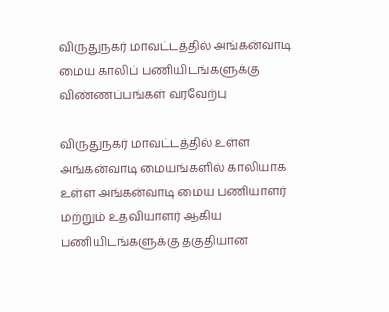விருதுநகர் மாவட்டத்தில் அங்கன்வாடி மைய காலிப் பணியிடங்களுக்கு விண்ணப்பங்கள் வரவேற்பு

விருதுநகர் மாவட்டத்தில் உள்ள அங்கன்வாடி மையங்களில் காலியாக உள்ள அங்கன்வாடி மைய பணியாளர் மற்றும் உதவியாளர் ஆகிய பணியிடங்களுக்கு தகுதியான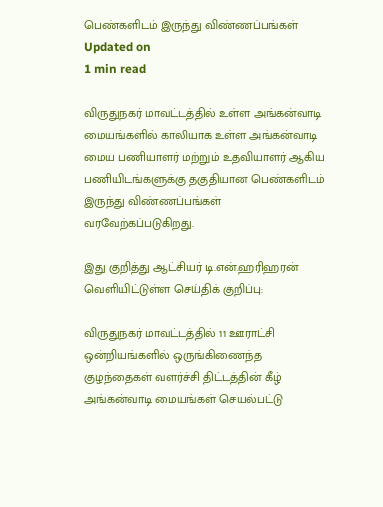பெண்களிடம் இருந்து விண்ணப்பங்கள்
Updated on
1 min read

விருதுநகர் மாவட்டத்தில் உள்ள அங்கன்வாடி மையங்களில் காலியாக உள்ள அங்கன்வாடி மைய பணியாளர் மற்றும் உதவியாளர் ஆகிய பணியிடங்களுக்கு தகுதியான பெண்களிடம் இருந்து விண்ணப்பங்கள் வரவேற்கப்படுகிறது.

இது குறித்து ஆட்சியர் டி.என்.ஹரிஹரன் வெளியிட்டுள்ள செய்திக் குறிப்பு:

விருதுநகர் மாவட்டத்தில் 11 ஊராட்சி ஒன்றியங்களில் ஒருங்கிணைந்த குழந்தைகள் வளர்ச்சி திட்டத்தின் கீழ் அங்கன்வாடி மையங்கள் செயல்பட்டு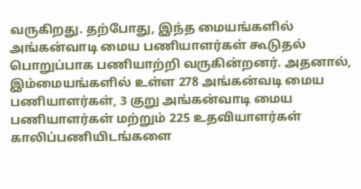வருகிறது. தற்போது, இந்த மையங்களில் அங்கன்வாடி மைய பணியாளர்கள் கூடுதல் பொறுப்பாக பணியாற்றி வருகின்றனர். அதனால், இம்மையங்களில் உள்ள 278 அங்கன்வடி மைய பணியாளர்கள், 3 குறு அங்கன்வாடி மைய பணியாளர்கள் மற்றும் 225 உதவியாளர்கள் காலிப்பணியிடங்களை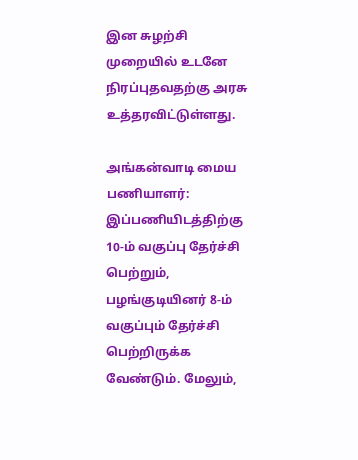இன சுழற்சி முறையில் உடனே நிரப்புதவதற்கு அரசு உத்தரவிட்டுள்ளது.

அங்கன்வாடி மைய பணியாளர்: இப்பணியிடத்திற்கு 10-ம் வகுப்பு தேர்ச்சி பெற்றும், பழங்குடியினர் 8-ம் வகுப்பும் தேர்ச்சி பெற்றிருக்க வேண்டும். மேலும்,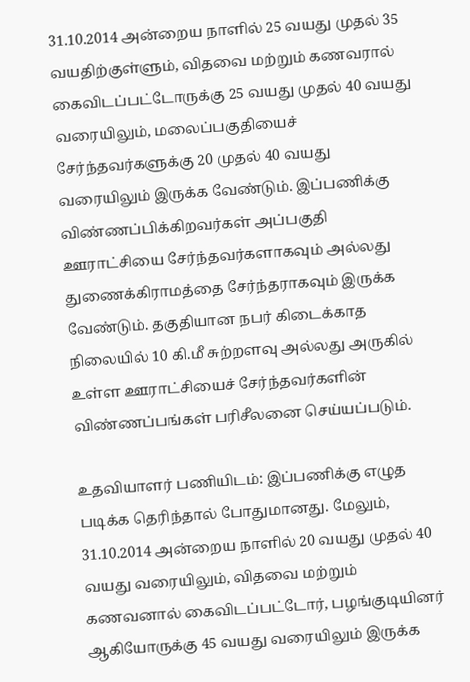31.10.2014 அன்றைய நாளில் 25 வயது முதல் 35 வயதிற்குள்ளும், விதவை மற்றும் கணவரால் கைவிடப்பட்டோருக்கு 25 வயது முதல் 40 வயது வரையிலும், மலைப்பகுதியைச் சேர்ந்தவர்களுக்கு 20 முதல் 40 வயது வரையிலும் இருக்க வேண்டும். இப்பணிக்கு விண்ணப்பிக்கிறவர்கள் அப்பகுதி ஊராட்சியை சேர்ந்தவர்களாகவும் அல்லது துணைக்கிராமத்தை சேர்ந்தராகவும் இருக்க வேண்டும். தகுதியான நபர் கிடைக்காத நிலையில் 10 கி.மீ சுற்றளவு அல்லது அருகில் உள்ள ஊராட்சியைச் சேர்ந்தவர்களின் விண்ணப்பங்கள் பரிசீலனை செய்யப்படும்.

உதவியாளர் பணியிடம்: இப்பணிக்கு எழுத படிக்க தெரிந்தால் போதுமானது. மேலும், 31.10.2014 அன்றைய நாளில் 20 வயது முதல் 40 வயது வரையிலும், விதவை மற்றும் கணவனால் கைவிடப்பட்டோர், பழங்குடியினர் ஆகியோருக்கு 45 வயது வரையிலும் இருக்க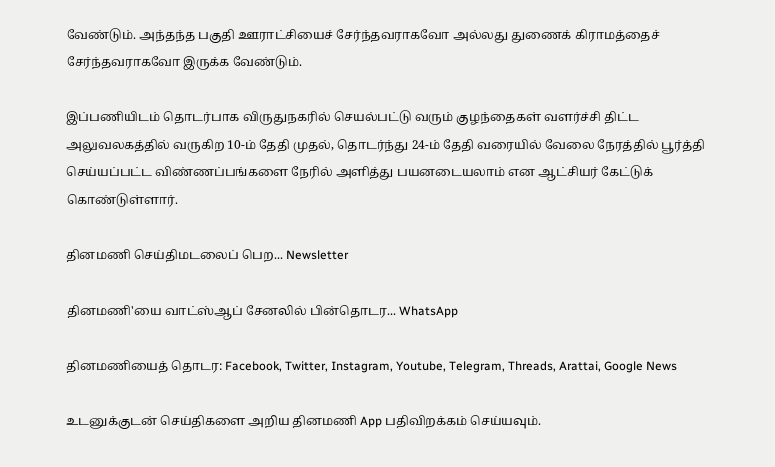வேண்டும். அந்தந்த பகுதி ஊராட்சியைச் சேர்ந்தவராகவோ அல்லது துணைக் கிராமத்தைச் சேர்ந்தவராகவோ இருக்க வேண்டும்.

இப்பணியிடம் தொடர்பாக விருதுநகரில் செயல்பட்டு வரும் குழந்தைகள் வளர்ச்சி திட்ட அலுவலகத்தில் வருகிற 10-ம் தேதி முதல், தொடர்ந்து 24-ம் தேதி வரையில் வேலை நேரத்தில் பூர்த்தி செய்யப்பட்ட விண்ணப்பங்களை நேரில் அளித்து பயனடையலாம் என ஆட்சியர் கேட்டுக் கொண்டுள்ளார்.

தினமணி செய்திமடலைப் பெற... Newsletter

தினமணி'யை வாட்ஸ்ஆப் சேனலில் பின்தொடர... WhatsApp

தினமணியைத் தொடர: Facebook, Twitter, Instagram, Youtube, Telegram, Threads, Arattai, Google News

உடனுக்குடன் செய்திகளை அறிய தினமணி App பதிவிறக்கம் செய்யவும்.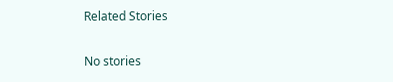Related Stories

No stories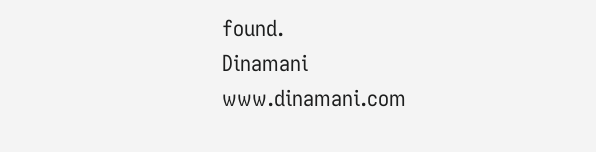found.
Dinamani
www.dinamani.com